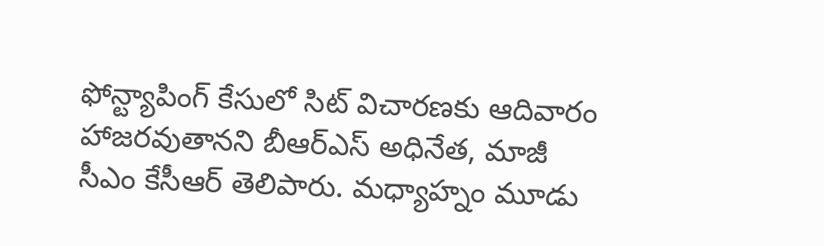ఫోన్ట్యాపింగ్ కేసులో సిట్ విచారణకు ఆదివారం హాజరవుతానని బీఆర్ఎస్ అధినేత, మాజీ సీఎం కేసీఆర్ తెలిపారు. మధ్యాహ్నం మూడు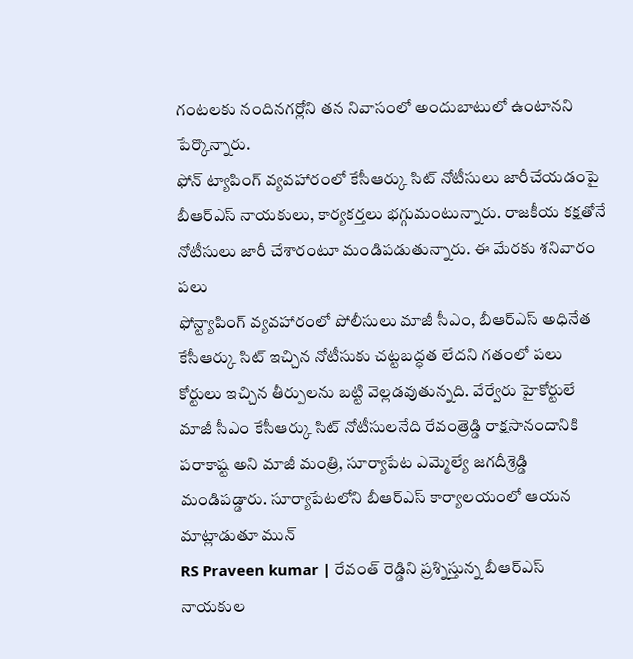గంటలకు నందినగర్లోని తన నివాసంలో అందుబాటులో ఉంటానని పేర్కొన్నారు.
ఫోన్ ట్యాపింగ్ వ్యవహారంలో కేసీఆర్కు సిట్ నోటీసులు జారీచేయడంపై బీఆర్ఎస్ నాయకులు, కార్యకర్తలు భగ్గుమంటున్నారు. రాజకీయ కక్షతోనే నోటీసులు జారీ చేశారంటూ మండిపడుతున్నారు. ఈ మేరకు శనివారం పలు
ఫోన్ట్యాపింగ్ వ్యవహారంలో పోలీసులు మాజీ సీఎం, బీఆర్ఎస్ అధినేత కేసీఆర్కు సిట్ ఇచ్చిన నోటీసుకు చట్టబద్ధత లేదని గతంలో పలు కోర్టులు ఇచ్చిన తీర్పులను బట్టి వెల్లడవుతున్నది. వేర్వేరు హైకోర్టులే
మాజీ సీఎం కేసీఆర్కు సిట్ నోటీసులనేది రేవంత్రెడ్డి రాక్షసానందానికి పరాకాష్ట అని మాజీ మంత్రి, సూర్యాపేట ఎమ్మెల్యే జగదీశ్రెడ్డి మండిపడ్డారు. సూర్యాపేటలోని బీఆర్ఎస్ కార్యాలయంలో ఆయన మాట్లాడుతూ మున్
RS Praveen kumar | రేవంత్ రెడ్డిని ప్రశ్నిస్తున్న బీఆర్ఎస్ నాయకుల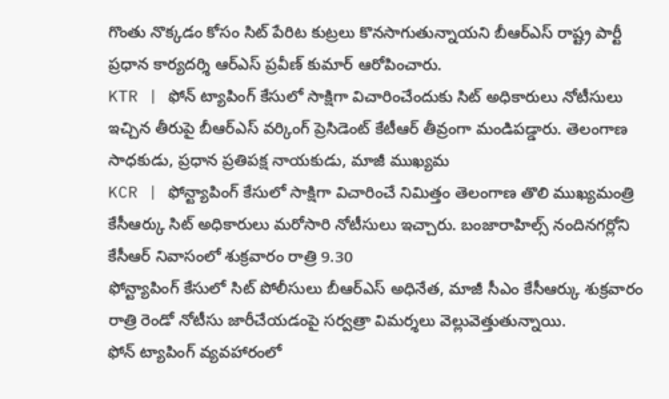గొంతు నొక్కడం కోసం సిట్ పేరిట కుట్రలు కొనసాగుతున్నాయని బీఆర్ఎస్ రాష్ట్ర పార్టీ ప్రధాన కార్యదర్శి ఆర్ఎస్ ప్రవీణ్ కుమార్ ఆరోపించారు.
KTR | ఫోన్ ట్యాపింగ్ కేసులో సాక్షిగా విచారించేందుకు సిట్ అధికారులు నోటీసులు ఇచ్చిన తీరుపై బీఆర్ఎస్ వర్కింగ్ ప్రెసిడెంట్ కేటీఆర్ తీవ్రంగా మండిపడ్డారు. తెలంగాణ సాధకుడు, ప్రధాన ప్రతిపక్ష నాయకుడు, మాజీ ముఖ్యమ
KCR | ఫోన్ట్యాపింగ్ కేసులో సాక్షిగా విచారించే నిమిత్తం తెలంగాణ తొలి ముఖ్యమంత్రి కేసీఆర్కు సిట్ అధికారులు మరోసారి నోటీసులు ఇచ్చారు. బంజారాహిల్స్ నందినగర్లోని కేసీఆర్ నివాసంలో శుక్రవారం రాత్రి 9.30
ఫోన్ట్యాపింగ్ కేసులో సిట్ పోలీసులు బీఆర్ఎస్ అధినేత, మాజీ సీఎం కేసీఆర్కు శుక్రవారం రాత్రి రెండో నోటీసు జారీచేయడంపై సర్వత్రా విమర్శలు వెల్లువెత్తుతున్నాయి.
ఫోన్ ట్యాపింగ్ వ్యవహారంలో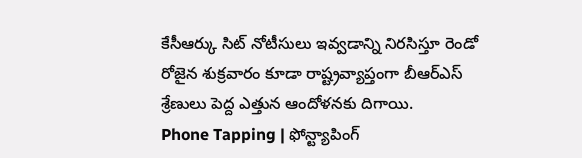కేసీఆర్కు సిట్ నోటీసులు ఇవ్వడాన్ని నిరసిస్తూ రెండో రోజైన శుక్రవారం కూడా రాష్ట్రవ్యాప్తంగా బీఆర్ఎస్ శ్రేణులు పెద్ద ఎత్తున ఆందోళనకు దిగాయి.
Phone Tapping | ఫోన్ట్యాపింగ్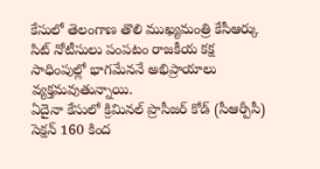కేసులో తెలంగాణ తొలి ముఖ్యమంత్రి కేసీఆర్కు సిట్ నోటీసులు పంపటం రాజకీయ కక్ష సాధింపుల్లో భాగమేననే అభిప్రాయాలు వ్యక్తమవుతున్నాయి.
ఏదైనా కేసులో క్రిమినల్ ప్రొసీజర్ కోడ్ (సీఆర్పీసీ) సెక్షన్ 160 కింద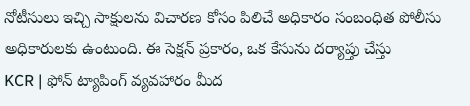నోటీసులు ఇచ్చి సాక్షులను విచారణ కోసం పిలిచే అధికారం సంబంధిత పోలీసు అధికారులకు ఉంటుంది. ఈ సెక్షన్ ప్రకారం, ఒక కేసును దర్యాప్తు చేస్తు
KCR | ఫోన్ ట్యాపింగ్ వ్యవహారం మీద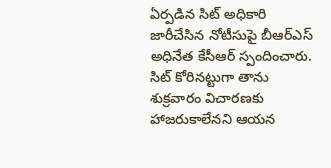ఏర్పడిన సిట్ అధికారి జారీచేసిన నోటీసుపై బీఆర్ఎస్ అధినేత కేసీఆర్ స్పందించారు. సిట్ కోరినట్టుగా తాను శుక్రవారం విచారణకు హాజరుకాలేనని ఆయన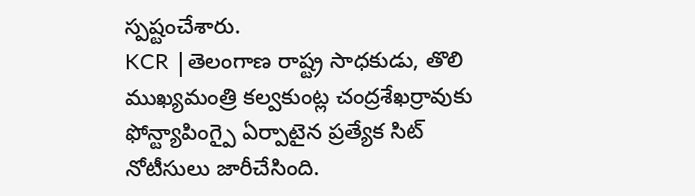స్పష్టంచేశారు.
KCR |తెలంగాణ రాష్ట్ర సాధకుడు, తొలి ముఖ్యమంత్రి కల్వకుంట్ల చంద్రశేఖర్రావుకు ఫోన్ట్యాపింగ్పై ఏర్పాటైన ప్రత్యేక సిట్ నోటీసులు జారీచేసింది.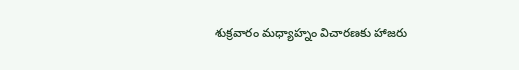శుక్రవారం మధ్యాహ్నం విచారణకు హాజరు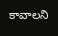కావాలని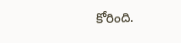కోరింది.